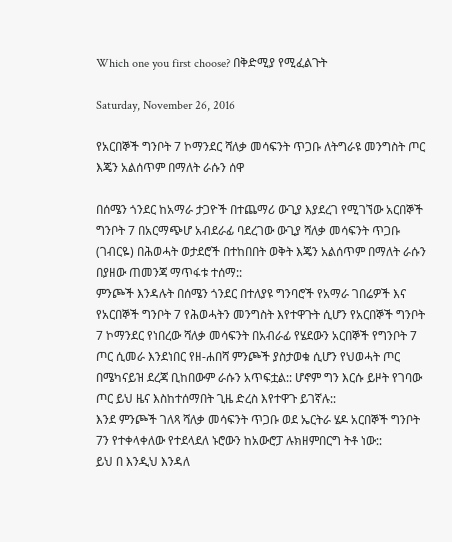Which one you first choose? በቅድሚያ የሚፈልጉት

Saturday, November 26, 2016

የአርበኞች ግንቦት 7 ኮማንደር ሻለቃ መሳፍንት ጥጋቡ ለትግራዩ መንግስት ጦር እጄን አልሰጥም በማለት ራሱን ሰዋ

በሰሜን ጎንደር ከአማራ ታጋዮች በተጨማሪ ውጊያ እያደረገ የሚገኘው አርበኞች ግንቦት 7 በአርማጭሆ አብደራፊ ባደረገው ውጊያ ሻለቃ መሳፍንት ጥጋቡ (ገብርዬ) በሕወሓት ወታደሮች በተከበበት ወቅት እጄን አልሰጥም በማለት ራሱን በያዘው ጠመንጃ ማጥፋቱ ተሰማ::
ምንጮች እንዳሉት በሰሜን ጎንደር በተለያዩ ግንባሮች የአማራ ገበሬዎች እና የአርበኞች ግንቦት 7 የሕወሓትን መንግስት እየተዋጉት ሲሆን የአርበኞች ግንቦት 7 ኮማንደር የነበረው ሻለቃ መሳፍንት በአብራፊ የሄደውን አርበኞች የግንቦት 7 ጦር ሲመራ እንደነበር የዘ-ሐበሻ ምንጮች ያስታወቁ ሲሆን የህወሓት ጦር በሜካናይዝ ደረጃ ቢከበውም ራሱን አጥፍቷል:: ሆኖም ግን እርሱ ይዞት የገባው ጦር ይህ ዜና እስከተሰማበት ጊዜ ድረስ እየተዋጉ ይገኛሉ::
እንደ ምንጮች ገለጻ ሻለቃ መሳፍንት ጥጋቡ ወደ ኤርትራ ሄዶ አርበኞች ግንቦት 7ን የተቀላቀለው የተደላደለ ኑሮውን ከአውሮፓ ሉክዘምበርግ ትቶ ነው::
ይህ በ እንዲህ እንዳለ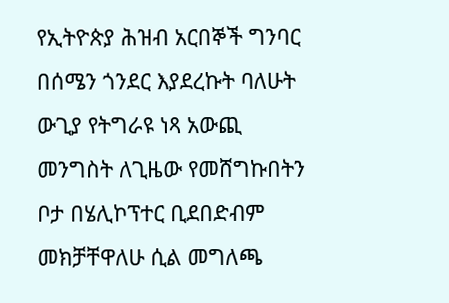የኢትዮጵያ ሕዝብ አርበኞች ግንባር በሰሜን ጎንደር እያደረኩት ባለሁት ውጊያ የትግራዩ ነጻ አውጪ መንግስት ለጊዜው የመሸግኩበትን ቦታ በሄሊኮፕተር ቢደበድብም መክቻቸዋለሁ ሲል መግለጫ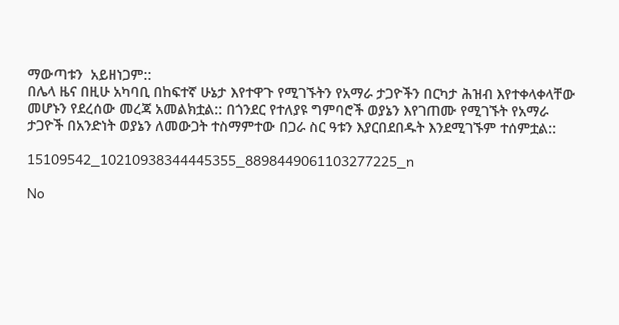ማውጣቱን  አይዘነጋም::
በሌላ ዜና በዚሁ አካባቢ በከፍተኛ ሁኔታ እየተዋጉ የሚገኙትን የአማራ ታጋዮችን በርካታ ሕዝብ እየተቀላቀላቸው መሆኑን የደረሰው መረጃ አመልክቷል:: በጎንደር የተለያዩ ግምባሮች ወያኔን እየገጠሙ የሚገኙት የአማራ ታጋዮች በአንድነት ወያኔን ለመውጋት ተስማምተው በጋራ ስር ዓቱን እያርበደበዱት እንደሚገኙም ተሰምቷል::

15109542_10210938344445355_8898449061103277225_n

No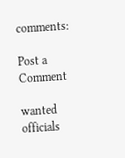comments:

Post a Comment

wanted officials